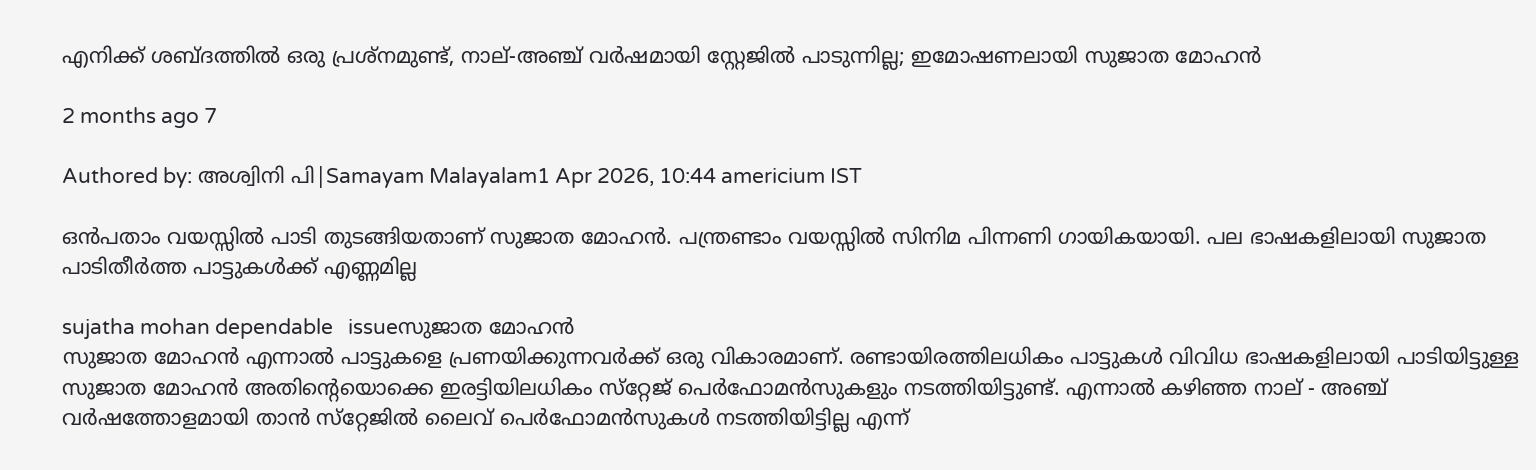എനിക്ക് ശബ്ദത്തില്‍ ഒരു പ്രശ്‌നമുണ്ട്, നാല്-അഞ്ച് വര്‍ഷമായി സ്റ്റേജില്‍ പാടുന്നില്ല; ഇമോഷണലായി സുജാത മോഹന്‍

2 months ago 7

Authored by: അശ്വിനി പി|Samayam Malayalam1 Apr 2026, 10:44 americium IST

ഒന്‍പതാം വയസ്സില്‍ പാടി തുടങ്ങിയതാണ് സുജാത മോഹന്‍. പന്ത്രണ്ടാം വയസ്സില്‍ സിനിമ പിന്നണി ഗായികയായി. പല ഭാഷകളിലായി സുജാത പാടിതീര്‍ത്ത പാട്ടുകള്‍ക്ക് എണ്ണമില്ല

sujatha mohan dependable   issueസുജാത മോഹൻ
സുജാത മോഹന്‍ എന്നാല്‍ പാട്ടുകളെ പ്രണയിക്കുന്നവര്‍ക്ക് ഒരു വികാരമാണ്. രണ്ടായിരത്തിലധികം പാട്ടുകള്‍ വിവിധ ഭാഷകളിലായി പാടിയിട്ടുള്ള സുജാത മോഹന്‍ അതിന്റെയൊക്കെ ഇരട്ടിയിലധികം സ്‌റ്റേജ് പെര്‍ഫോമന്‍സുകളും നടത്തിയിട്ടുണ്ട്. എന്നാല്‍ കഴിഞ്ഞ നാല് - അഞ്ച് വര്‍ഷത്തോളമായി താന്‍ സ്‌റ്റേജില്‍ ലൈവ് പെര്‍ഫോമന്‍സുകള്‍ നടത്തിയിട്ടില്ല എന്ന്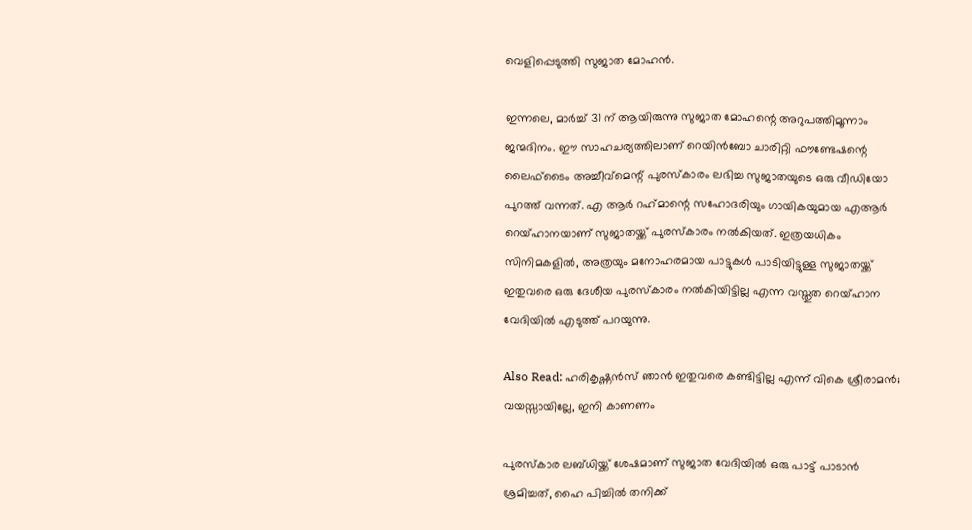വെളിപ്പെടുത്തി സുജാത മോഹന്‍.

ഇന്നലെ, മാര്‍ച്ച് 31 ന് ആയിരുന്നു സുജാത മോഹന്റെ അറുപത്തിമൂന്നാം ജന്മദിനം. ഈ സാഹചര്യത്തിലാണ് റെയിന്‍ബോ ചാരിറ്റി ഫൗണ്ടേഷന്റെ ലൈഫ്‌ടൈം അച്ചീവ്‌മെന്റ് പുരസ്‌കാരം ലഭിച്ച സുജാതയുടെ ഒരു വീഡിയോ പുറത്ത് വന്നത്. എ ആര്‍ റഹ്‌മാന്റെ സഹോദരിയും ഗായികയുമായ എആര്‍ റെയ്ഹാനയാണ് സുജാതയ്ക്ക് പുരസ്‌കാരം നല്‍കിയത്. ഇത്രയധികം സിനിമകളില്‍, അത്രയും മനോഹരമായ പാട്ടുകള്‍ പാടിയിട്ടുള്ള സുജാതയ്ക്ക് ഇതുവരെ ഒരു ദേശീയ പുരസ്‌കാരം നല്‍കിയിട്ടില്ല എന്ന വസ്തുത റെയ്ഹാന വേദിയില്‍ എടുത്ത് പറയുന്നു.

Also Read: ഹരികൃഷ്ണന്‍സ് ഞാന്‍ ഇതുവരെ കണ്ടിട്ടില്ല എന്ന് വികെ ശ്രീരാമന്‍; വയസ്സായില്ലേ, ഇനി കാണണം

പുരസ്‌കാര ലബ്ധിയ്ക്ക് ശേഷമാണ് സുജാത വേദിയില്‍ ഒരു പാട്ട് പാടാന്‍ ശ്രമിച്ചത്, ഹൈ പിച്ചില്‍ തനിക്ക്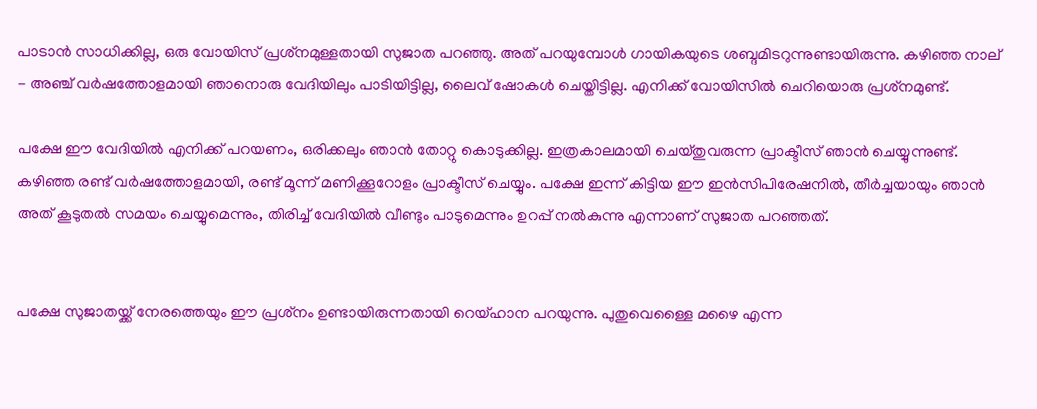പാടാന്‍ സാധിക്കില്ല, ഒരു വോയിസ് പ്രശ്‌നമുള്ളതായി സുജാത പറഞ്ഞു. അത് പറയുമ്പോള്‍ ഗായികയുടെ ശബ്ദമിടറുന്നുണ്ടായിരുന്നു. കഴിഞ്ഞ നാല് - അഞ്ച് വര്‍ഷത്തോളമായി ഞാനൊരു വേദിയിലും പാടിയിട്ടില്ല, ലൈവ് ഷോകള്‍ ചെയ്തിട്ടില്ല. എനിക്ക് വോയിസില്‍ ചെറിയൊരു പ്രശ്‌നമുണ്ട്.

പക്ഷേ ഈ വേദിയില്‍ എനിക്ക് പറയണം, ഒരിക്കലും ഞാന്‍ തോറ്റു കൊടുക്കില്ല. ഇത്രകാലമായി ചെയ്തുവരുന്ന പ്രാക്ടീസ് ഞാന്‍ ചെയ്യുന്നുണ്ട്. കഴിഞ്ഞ രണ്ട് വര്‍ഷത്തോളമായി, രണ്ട് മൂന്ന് മണിക്കൂറോളം പ്രാക്ടീസ് ചെയ്യും. പക്ഷേ ഇന്ന് കിട്ടിയ ഈ ഇന്‍സിപിരേഷനില്‍, തീര്‍ച്ചയായും ഞാന്‍ അത് കൂടുതല്‍ സമയം ചെയ്യുമെന്നും, തിരിച്ച് വേദിയില്‍ വീണ്ടും പാടുമെന്നും ഉറപ്പ് നല്‍കുന്നു എന്നാണ് സുജാത പറഞ്ഞത്.


പക്ഷേ സുജാതയ്ക്ക് നേരത്തെയും ഈ പ്രശ്‌നം ഉണ്ടായിരുന്നതായി റെയ്ഹാന പറയുന്നു. പുതുവെള്ളൈ മഴൈ എന്ന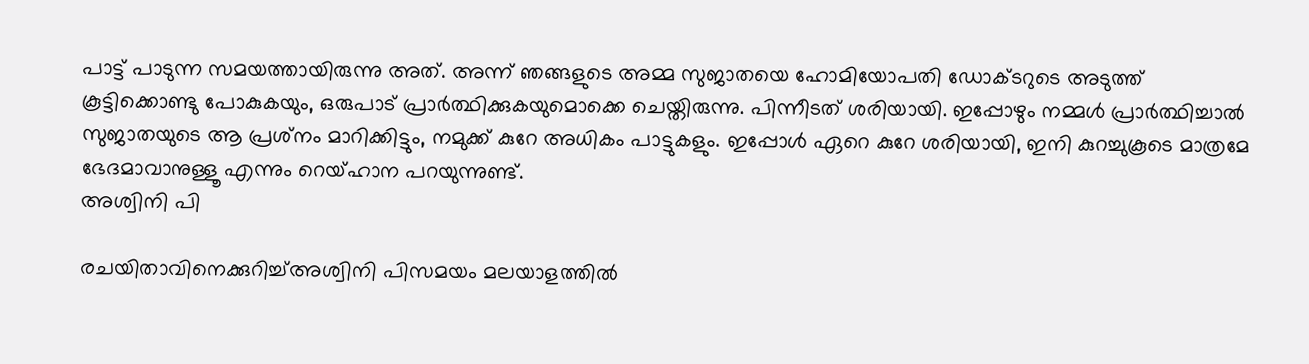പാട്ട് പാടുന്ന സമയത്തായിരുന്നു അത്. അന്ന് ഞങ്ങളുടെ അമ്മ സുജാതയെ ഹോമിയോപതി ഡോക്ടറുടെ അടുത്ത് കൂട്ടിക്കൊണ്ടു പോകുകയും, ഒരുപാട് പ്രാര്‍ത്ഥിക്കുകയുമൊക്കെ ചെയ്തിരുന്നു. പിന്നീടത് ശരിയായി. ഇപ്പോഴും നമ്മള്‍ പ്രാര്‍ത്ഥിച്ചാല്‍ സുജാതയുടെ ആ പ്രശ്‌നം മാറിക്കിട്ടും, നമുക്ക് കുറേ അധികം പാട്ടുകളും. ഇപ്പോള്‍ ഏറെ കുറേ ശരിയായി, ഇനി കുറച്ചുകൂടെ മാത്രമേ ഭേദമാവാനുള്ളൂ എന്നും റെയ്ഹാന പറയുന്നുണ്ട്.
അശ്വിനി പി

രചയിതാവിനെക്കുറിച്ച്അശ്വിനി പിസമയം മലയാളത്തില്‍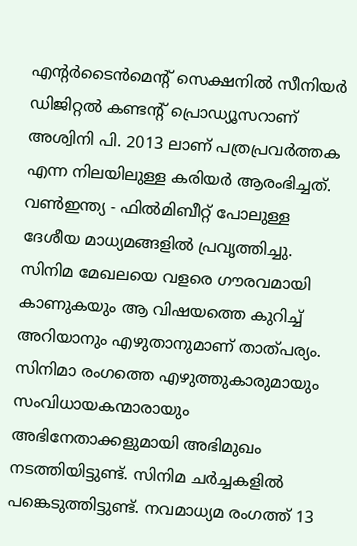എന്റര്‍ടൈന്‍മെന്റ് സെക്ഷനില്‍ സീനിയർ ഡിജിറ്റൽ കണ്ടൻ്റ് പ്രൊഡ്യൂസറാണ് അശ്വിനി പി. 2013 ലാണ് പത്രപ്രവർത്തക എന്ന നിലയിലുള്ള കരിയർ ആരംഭിച്ചത്. വൺഇന്ത്യ - ഫിൽമിബീറ്റ് പോലുള്ള ദേശീയ മാധ്യമങ്ങളിൽ പ്രവ‍ൃത്തിച്ചു. സിനിമ മേഖലയെ വളരെ ഗൗരവമായി കാണുകയും ആ വിഷയത്തെ കുറിച്ച് അറിയാനും എഴുതാനുമാണ് താത്പര്യം. സിനിമാ രംഗത്തെ എഴുത്തുകാരുമായും സംവിധായകന്മാരായും അഭിനേതാക്കളുമായി അഭിമുഖം നടത്തിയിട്ടുണ്ട്. സിനിമ ചർച്ചകളിൽ പങ്കെടുത്തിട്ടുണ്ട്. നവമാധ്യമ രംഗത്ത് 13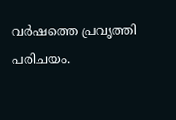വര്‍ഷത്തെ പ്രവൃത്തി പരിചയം.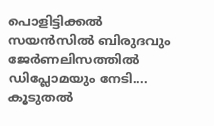പൊളിട്ടിക്കല്‍ സയന്‍സില്‍ ബിരുദവും ജേര്‍ണലിസത്തില്‍ ഡിപ്ലോമയും നേടി.... കൂടുതൽ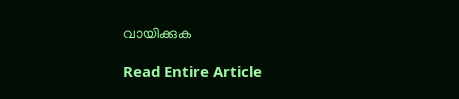വായിക്കുക

Read Entire Article